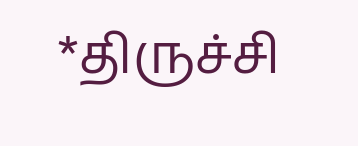*திருச்சி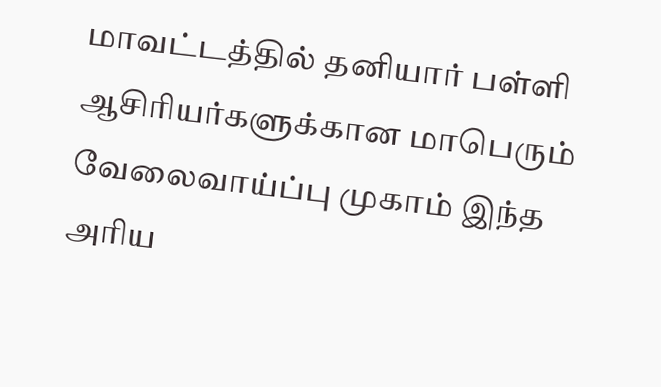மாவட்டத்தில் தனியார் பள்ளி ஆசிரியர்களுக்கான மாபெரும் வேலைவாய்ப்பு முகாம் இந்த அரிய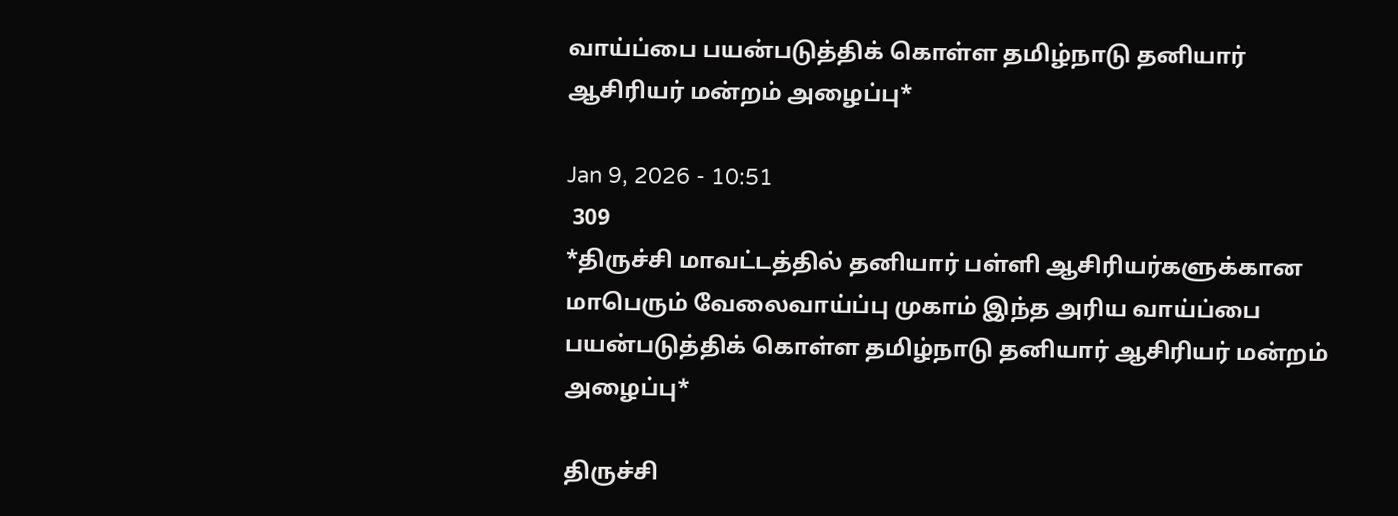வாய்ப்பை பயன்படுத்திக் கொள்ள தமிழ்நாடு தனியார் ஆசிரியர் மன்றம் அழைப்பு*

Jan 9, 2026 - 10:51
 309
*திருச்சி மாவட்டத்தில் தனியார் பள்ளி ஆசிரியர்களுக்கான மாபெரும் வேலைவாய்ப்பு முகாம் இந்த அரிய வாய்ப்பை பயன்படுத்திக் கொள்ள தமிழ்நாடு தனியார் ஆசிரியர் மன்றம் அழைப்பு*

திருச்சி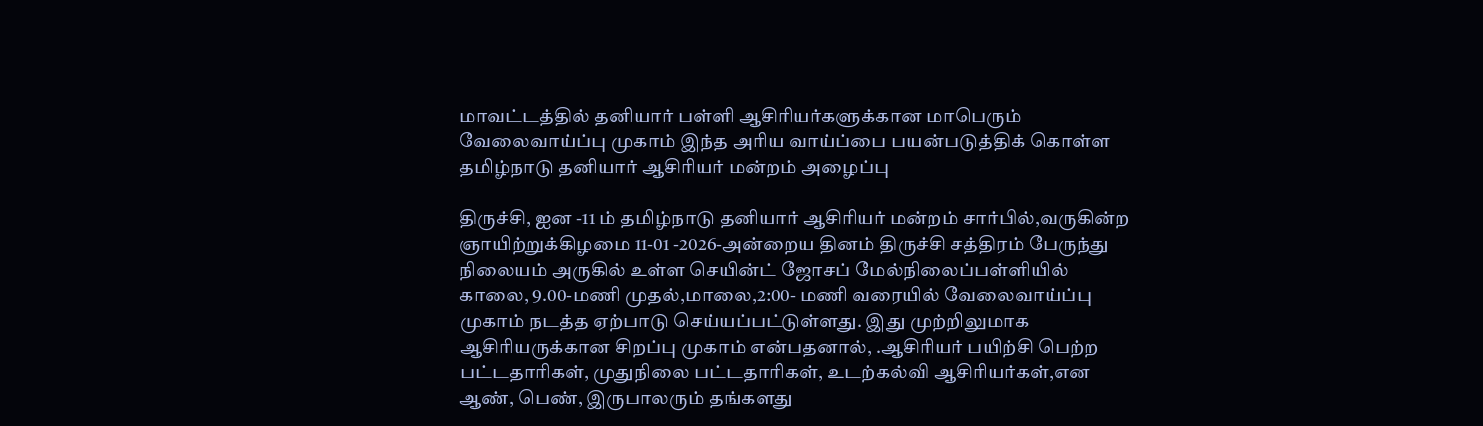மாவட்டத்தில் தனியார் பள்ளி ஆசிரியர்களுக்கான மாபெரும் வேலைவாய்ப்பு முகாம் இந்த அரிய வாய்ப்பை பயன்படுத்திக் கொள்ள தமிழ்நாடு தனியார் ஆசிரியர் மன்றம் அழைப்பு

திருச்சி, ஐன -11 ம் தமிழ்நாடு தனியார் ஆசிரியர் மன்றம் சார்பில்,வருகின்ற ஞாயிற்றுக்கிழமை 11-01 -2026-அன்றைய தினம் திருச்சி சத்திரம் பேருந்து நிலையம் அருகில் உள்ள செயின்ட் ஜோசப் மேல்நிலைப்பள்ளியில் காலை, 9.00-மணி முதல்,மாலை,2:00- மணி வரையில் வேலைவாய்ப்பு முகாம் நடத்த ஏற்பாடு செய்யப்பட்டுள்ளது. இது முற்றிலுமாக ஆசிரியருக்கான சிறப்பு முகாம் என்பதனால், .ஆசிரியர் பயிற்சி பெற்ற பட்டதாரிகள், முதுநிலை பட்டதாரிகள், உடற்கல்வி ஆசிரியர்கள்,என ஆண், பெண், இருபாலரும் தங்களது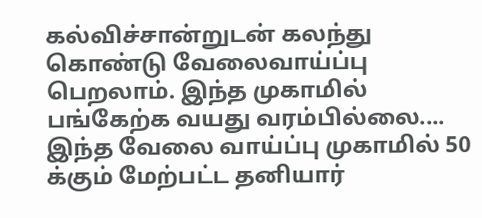கல்விச்சான்றுடன் கலந்து கொண்டு வேலைவாய்ப்பு பெறலாம். இந்த முகாமில் பங்கேற்க வயது வரம்பில்லை.... இந்த வேலை வாய்ப்பு முகாமில் 50 க்கும் மேற்பட்ட தனியார்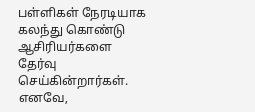பள்ளிகள் நேரடியாக கலந்து கொண்டு ஆசிரியர்களை தேர்வு செய்கின்றார்கள். எனவே,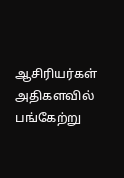ஆசிரியர்கள் அதிகளவில் பங்கேற்று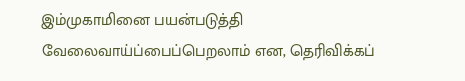இம்முகாமினை பயன்படுத்தி வேலைவாய்ப்பைப்பெறலாம் என, தெரிவிக்கப்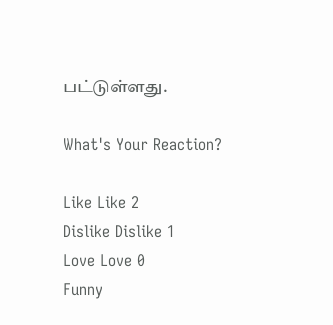பட்டுள்ளது.

What's Your Reaction?

Like Like 2
Dislike Dislike 1
Love Love 0
Funny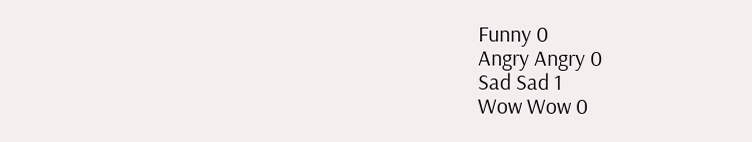Funny 0
Angry Angry 0
Sad Sad 1
Wow Wow 0